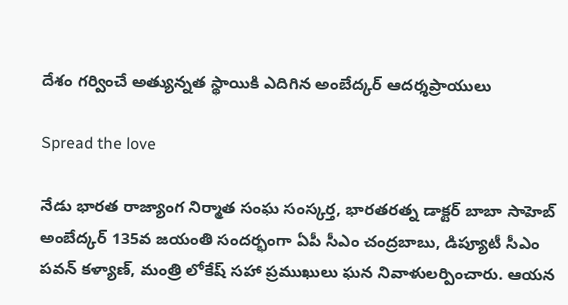దేశం గర్వించే అత్యున్నత స్థాయికి ఎదిగిన అంబేద్కర్ ఆదర్శప్రాయులు

Spread the love

నేడు భారత రాజ్యాంగ నిర్మాత సంఘ సంస్కర్త, భారతరత్న డాక్టర్ బాబా సాహెబ్ అంబేద్కర్ 135వ జయంతి సందర్భంగా ఏపీ సీఎం చంద్రబాబు, డిప్యూటీ సీఎం పవన్ కళ్యాణ్, మంత్రి లోకేష్ సహా ప్రముఖులు ఘన నివాళులర్పించారు. ఆయన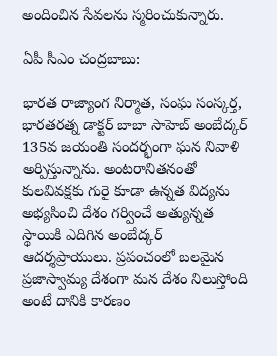అందించిన సేవలను స్మరించుకున్నారు.

ఏపీ సీఎం చంద్రబాబు:

భారత రాజ్యాంగ నిర్మాత, సంఘ సంస్కర్త, భారతరత్న డాక్టర్ బాబా సాహెబ్ అంబేద్కర్ 135వ జయంతి సందర్భంగా ఘన నివాళి అర్పిస్తున్నాను. అంటరానితనంతో కులవివక్షకు గురై కూడా ఉన్నత విద్యను అభ్యసించి దేశం గర్వించే అత్యున్నత స్థాయికి ఎదిగిన అంబేద్కర్ ఆదర్శప్రాయులు. ప్రపంచంలో బలమైన ప్రజాస్వామ్య దేశంగా మన దేశం నిలుస్తోంది అంటే దానికి కారణం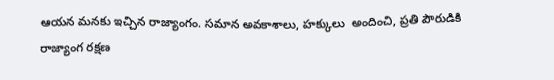ఆయన మనకు ఇచ్చిన రాజ్యాంగం. సమాన అవకాశాలు, హక్కులు  అందించి, ప్రతి పౌరుడికి రాజ్యాంగ రక్షణ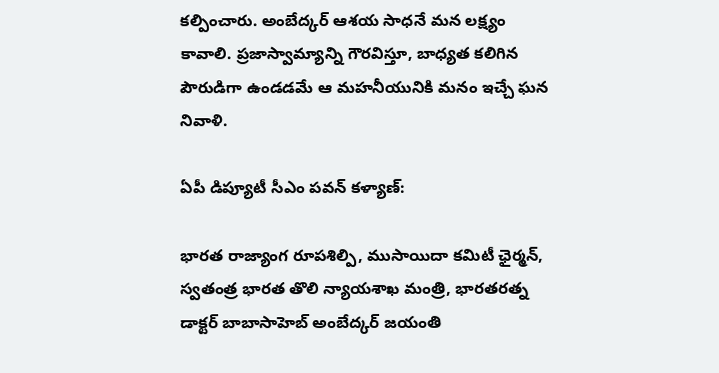కల్పించారు. అంబేద్కర్ ఆశయ సాధనే మన లక్ష్యం కావాలి. ప్రజాస్వామ్యాన్ని గౌరవిస్తూ, బాధ్యత కలిగిన పౌరుడిగా ఉండడమే ఆ మహనీయునికి మనం ఇచ్చే ఘన నివాళి.

ఏపీ డిప్యూటీ సీఎం పవన్ కళ్యాణ్:

భారత రాజ్యాంగ రూపశిల్పి, ముసాయిదా కమిటీ ఛైర్మన్, స్వతంత్ర భారత తొలి న్యాయశాఖ మంత్రి, భారతరత్న డాక్టర్ బాబాసాహెబ్ అంబేద్కర్ జయంతి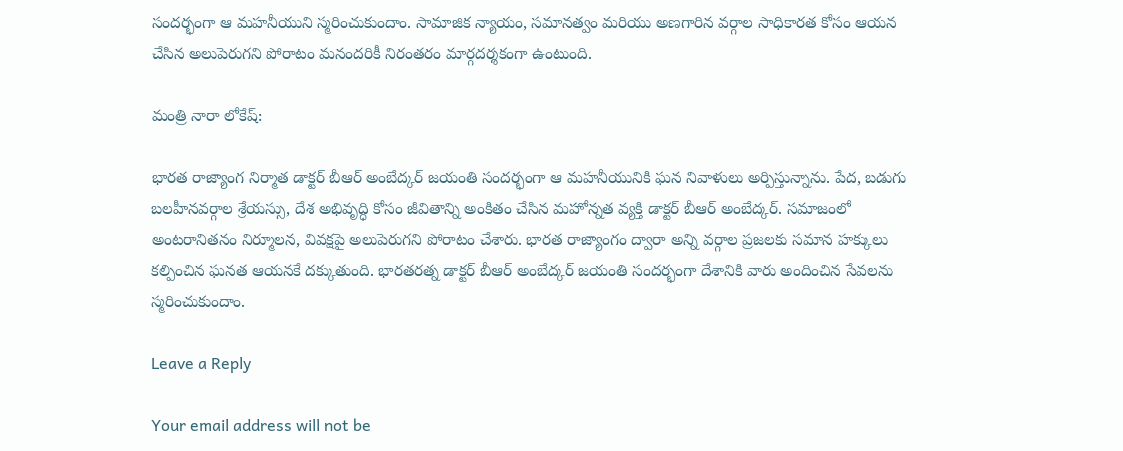సందర్భంగా ఆ మహనీయుని స్మరించుకుందాం. సామాజిక న్యాయం, సమానత్వం మరియు అణగారిన వర్గాల సాధికారత కోసం ఆయన చేసిన అలుపెరుగని పోరాటం మనందరికీ నిరంతరం మార్గదర్శకంగా ఉంటుంది.

మంత్రి నారా లోకేష్:

భారత రాజ్యాంగ నిర్మాత డాక్టర్ బీఆర్ అంబేద్కర్ జయంతి సందర్భంగా ఆ మహనీయునికి ఘన నివాళులు అర్పిస్తున్నాను. పేద, బడుగు బలహీనవర్గాల శ్రేయస్సు, దేశ అభివృద్ధి కోసం జీవితాన్ని అంకితం చేసిన మహోన్నత వ్యక్తి డాక్టర్ బీఆర్ అంబేద్కర్. సమాజంలో అంటరానితనం నిర్మూలన, వివక్షపై అలుపెరుగని పోరాటం చేశారు. భారత రాజ్యాంగం ద్వారా అన్ని వర్గాల ప్రజలకు సమాన హక్కులు కల్పించిన ఘనత ఆయనకే దక్కుతుంది. భారతరత్న డాక్టర్ బీఆర్ అంబేద్కర్ జయంతి సందర్భంగా దేశానికి వారు అందించిన సేవలను స్మరించుకుందాం.

Leave a Reply

Your email address will not be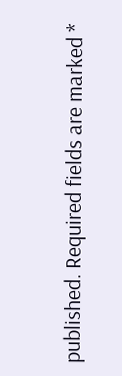published. Required fields are marked *